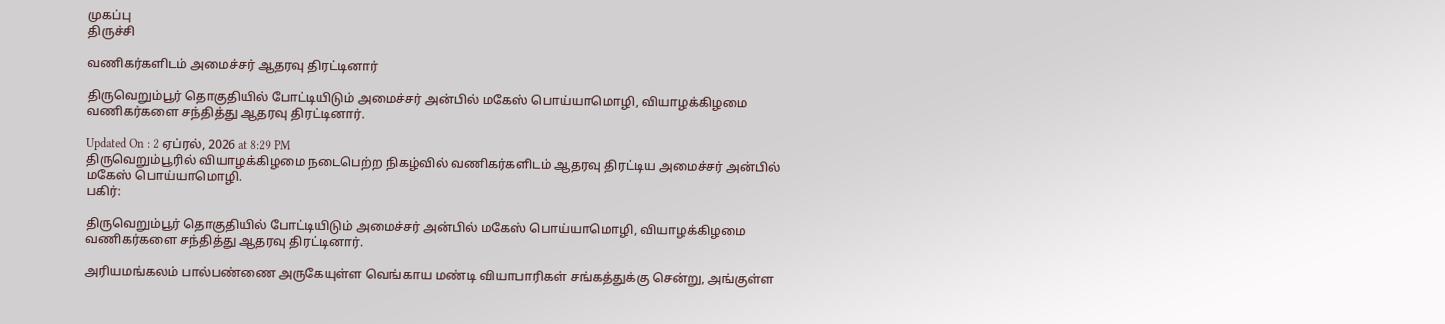முகப்பு
திருச்சி

வணிகர்களிடம் அமைச்சர் ஆதரவு திரட்டினார்

திருவெறும்பூர் தொகுதியில் போட்டியிடும் அமைச்சர் அன்பில் மகேஸ் பொய்யாமொழி, வியாழக்கிழமை வணிகர்களை சந்தித்து ஆதரவு திரட்டினார்.

Updated On : 2 ஏப்ரல், 2026 at 8:29 PM
திருவெறும்பூரில் வியாழக்கிழமை நடைபெற்ற நிகழ்வில் வணிகர்களிடம் ஆதரவு திரட்டிய அமைச்சர் அன்பில் மகேஸ் பொய்யாமொழி.
பகிர்:

திருவெறும்பூர் தொகுதியில் போட்டியிடும் அமைச்சர் அன்பில் மகேஸ் பொய்யாமொழி, வியாழக்கிழமை வணிகர்களை சந்தித்து ஆதரவு திரட்டினார்.

அரியமங்கலம் பால்பண்ணை அருகேயுள்ள வெங்காய மண்டி வியாபாரிகள் சங்கத்துக்கு சென்று, அங்குள்ள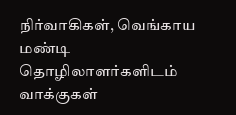நிர்வாகிகள், வெங்காய மண்டி தொழிலாளர்களிடம் வாக்குகள்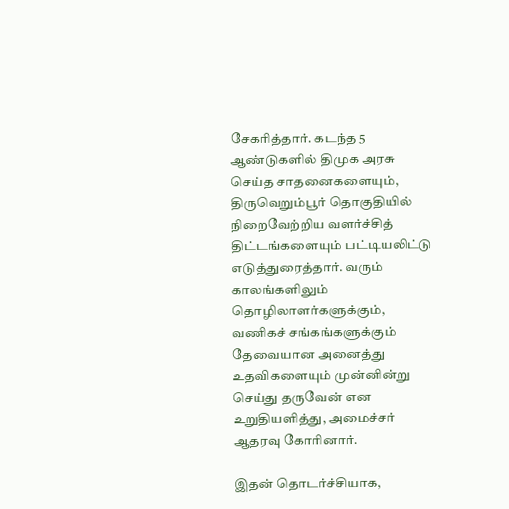சேகரித்தார். கடந்த 5 ஆண்டுகளில் திமுக அரசு செய்த சாதனைகளையும், திருவெறும்பூர் தொகுதியில் நிறைவேற்றிய வளர்ச்சித் திட்டங்களையும் பட்டியலிட்டு எடுத்துரைத்தார். வரும் காலங்களிலும் தொழிலாளர்களுக்கும், வணிகச் சங்கங்களுக்கும் தேவையான அனைத்து உதவிகளையும் முன்னின்று செய்து தருவேன் என உறுதியளித்து, அமைச்சர் ஆதரவு கோரினார்.

இதன் தொடர்ச்சியாக,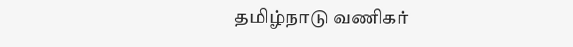தமிழ்நாடு வணிகர்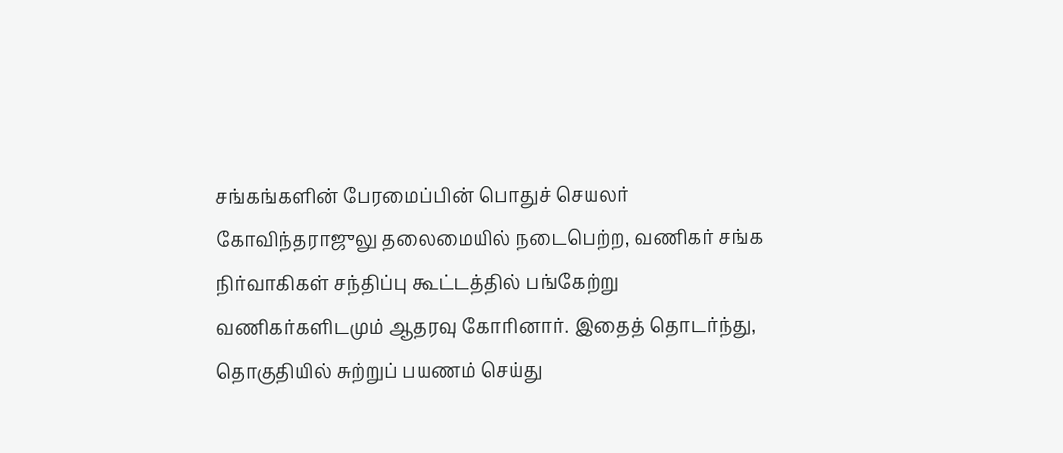சங்கங்களின் பேரமைப்பின் பொதுச் செயலர் கோவிந்தராஜுலு தலைமையில் நடைபெற்ற, வணிகர் சங்க நிர்வாகிகள் சந்திப்பு கூட்டத்தில் பங்கேற்று வணிகர்களிடமும் ஆதரவு கோரினார். இதைத் தொடர்ந்து, தொகுதியில் சுற்றுப் பயணம் செய்து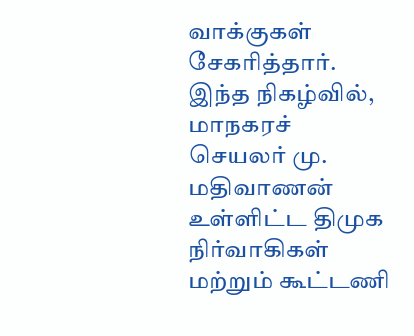வாக்குகள் சேகரித்தார். இந்த நிகழ்வில், மாநகரச் செயலர் மு. மதிவாணன் உள்ளிட்ட திமுக நிர்வாகிகள் மற்றும் கூட்டணி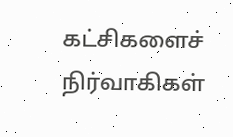கட்சிகளைச் நிர்வாகிகள்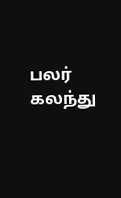பலர் கலந்து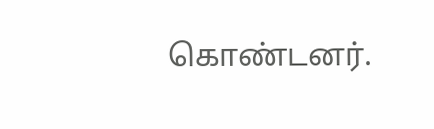கொண்டனர்.